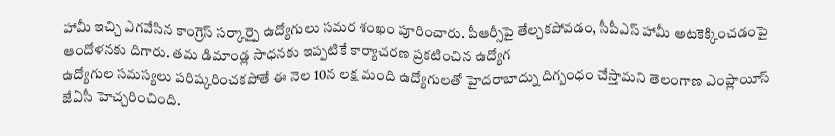హామీ ఇచ్చి ఎగవేసిన కాంగ్రెస్ సర్కార్పై ఉద్యోగులు సమర శంఖం పూరించారు. పీఆర్సీపై తేల్చకపోవడం, సీపీఎస్ హామీ అటకెక్కించడంపై ఆందోళనకు దిగారు. తమ డిమాండ్ల సాధనకు ఇప్పటికే కార్యాచరణ ప్రకటించిన ఉద్యోగ
ఉద్యోగుల సమస్యలు పరిష్కరించకపోతే ఈ నెల 10న లక్ష మంది ఉద్యోగులతో హైదరాబాద్ను దిగ్బంధం చేస్తామని తెలంగాణ ఎంప్లాయీస్ జేఏసీ హెచ్చరించింది.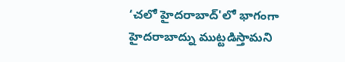‘చలో హైదరాబాద్'లో భాగంగా హైదరాబాద్ను ముట్టడిస్తామని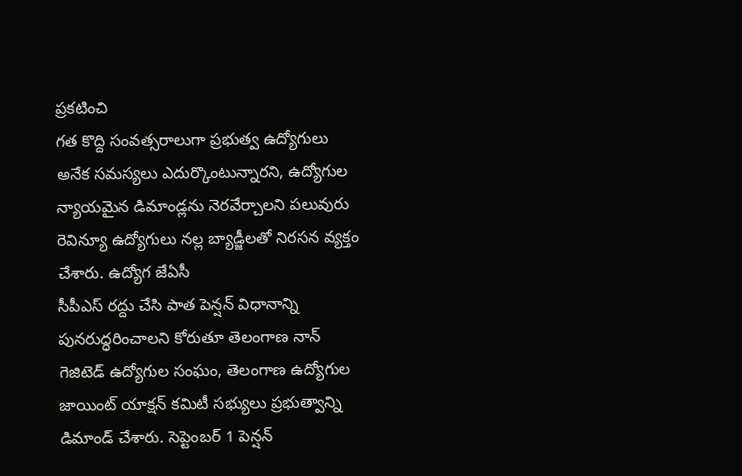ప్రకటించి
గత కొద్ది సంవత్సరాలుగా ప్రభుత్వ ఉద్యోగులు అనేక సమస్యలు ఎదుర్కొంటున్నారని, ఉద్యోగుల న్యాయమైన డిమాండ్లను నెరవేర్చాలని పలువురు రెవిన్యూ ఉద్యోగులు నల్ల బ్యాడ్జీలతో నిరసన వ్యక్తం చేశారు. ఉద్యోగ జేఏసీ
సీపీఎస్ రద్దు చేసి పాత పెన్షన్ విధానాన్ని పునరుద్ధరించాలని కోరుతూ తెలంగాణ నాన్ గెజిటెడ్ ఉద్యోగుల సంఘం, తెలంగాణ ఉద్యోగుల జాయింట్ యాక్షన్ కమిటీ సభ్యులు ప్రభుత్వాన్ని డిమాండ్ చేశారు. సెప్టెంబర్ 1 పెన్షన్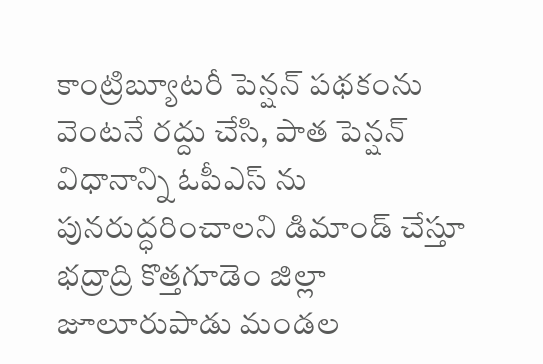కాంట్రిబ్యూటరీ పెన్షన్ పథకంను వెంటనే రద్దు చేసి, పాత పెన్షన్ విధానాన్ని ఓపీఎస్ ను పునరుద్ధరించాలని డిమాండ్ చేస్తూ భద్రాద్రి కొత్తగూడెం జిల్లా జూలూరుపాడు మండల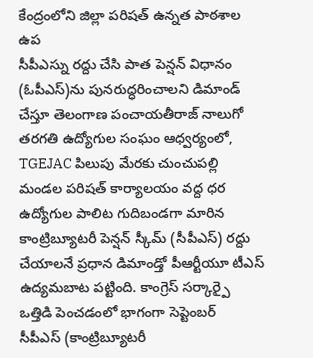కేంద్రంలోని జిల్లా పరిషత్ ఉన్నత పాఠశాల ఉప
సీపీఎస్ను రద్దు చేసి పాత పెన్షన్ విధానం (ఓపీఎస్)ను పునరుద్ధరించాలని డిమాండ్ చేస్తూ తెలంగాణ పంచాయతీరాజ్ నాలుగో తరగతి ఉద్యోగుల సంఘం ఆధ్వర్యంలో, TGEJAC పిలుపు మేరకు చుంచుపల్లి మండల పరిషత్ కార్యాలయం వద్ద ధర
ఉద్యోగుల పాలిట గుదిబండగా మారిన కాంట్రిబ్యూటరీ పెన్షన్ స్కీమ్ (సీపీఎస్) రద్దు చేయాలనే ప్రధాన డిమాండ్తో పీఆర్టీయూ టీఎస్ ఉద్యమబాట పట్టింది. కాంగ్రెస్ సర్కార్పై ఒత్తిడి పెంచడంలో భాగంగా సెప్టెంబర్
సీపీఎస్ (కాంట్రిబ్యూటరీ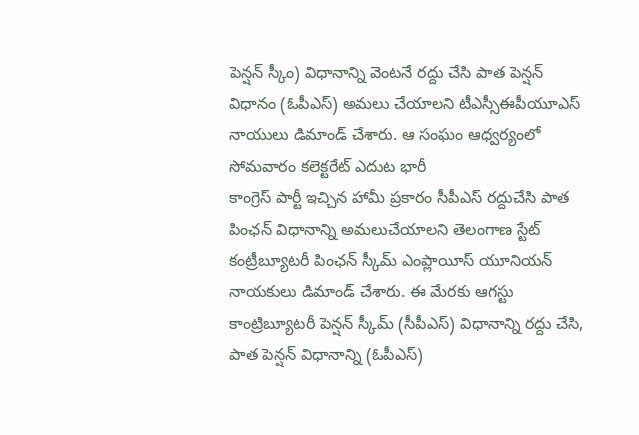పెన్షన్ స్కీం) విధానాన్ని వెంటనే రద్దు చేసి పాత పెన్షన్ విధానం (ఓపీఎస్) అమలు చేయాలని టీఎస్సీఈపీయూఎస్ నాయులు డిమాండ్ చేశారు. ఆ సంఘం ఆధ్వర్యంలో సోమవారం కలెక్టరేట్ ఎదుట భారీ
కాంగ్రెస్ పార్టీ ఇచ్చిన హామీ ప్రకారం సీపీఎస్ రద్దుచేసి పాత పింఛన్ విధానాన్ని అమలుచేయాలని తెలంగాణ స్టేట్ కంట్రీబ్యూటరీ పింఛన్ స్కీమ్ ఎంప్లాయీస్ యూనియన్ నాయకులు డిమాండ్ చేశారు. ఈ మేరకు ఆగస్టు
కాంట్రిబ్యూటరీ పెన్షన్ స్కీమ్ (సీపీఎస్) విధానాన్ని రద్దు చేసి, పాత పెన్షన్ విధానాన్ని (ఓపీఎస్)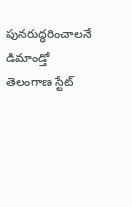పునరుద్ధరించాలనే డిమాండ్తో తెలంగాణ స్టేట్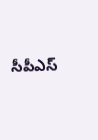సీపీఎస్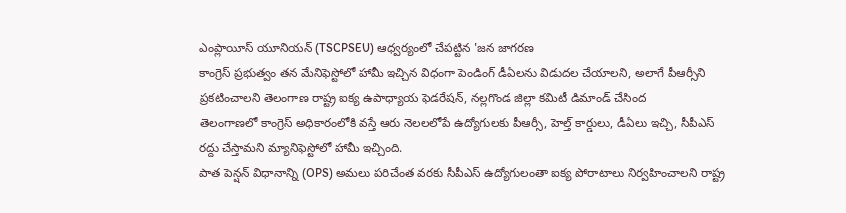ఎంప్లాయీస్ యూనియన్ (TSCPSEU) ఆధ్వర్యంలో చేపట్టిన 'జన జాగరణ
కాంగ్రెస్ ప్రభుత్వం తన మేనిఫెస్టోలో హామీ ఇచ్చిన విధంగా పెండింగ్ డీఏలను విడుదల చేయాలని, అలాగే పీఆర్సీని ప్రకటించాలని తెలంగాణ రాష్ట్ర ఐక్య ఉపాధ్యాయ ఫెడరేషన్, నల్లగొండ జిల్లా కమిటీ డిమాండ్ చేసింద
తెలంగాణలో కాంగ్రెస్ అధికారంలోకి వస్తే ఆరు నెలలలోపే ఉద్యోగులకు పీఆర్సీ, హెల్త్ కార్డులు, డీఏలు ఇచ్చి, సీపీఎస్ రద్దు చేస్తామని మ్యానిఫెస్టోలో హామీ ఇచ్చింది.
పాత పెన్షన్ విధానాన్ని (OPS) అమలు పరిచేంత వరకు సీపీఎస్ ఉద్యోగులంతా ఐక్య పోరాటాలు నిర్వహించాలని రాష్ట్ర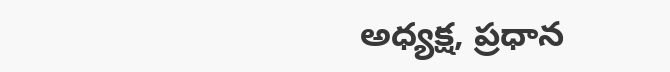అధ్యక్ష, ప్రధాన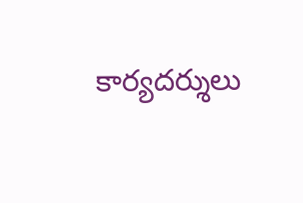కార్యదర్శులు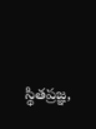స్థితప్రజ్ఞ,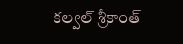కల్వల్ శ్రీకాంత్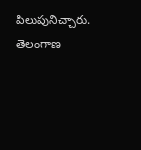పిలుపునిచ్చారు. తెలంగాణ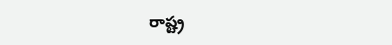రాష్ట్ర